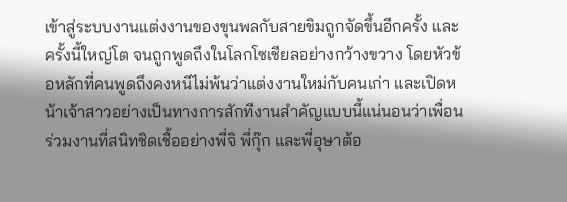เข้าสู่ระบบงานแต่งงานของขุนพลกับสายขิมถูกจัดขึ้นอีกครั้ง และครั้งนี้ใหญ่โต จนถูกพูดถึงในโลกโซเชียลอย่างกว้างขวาง โดยหัวข้อหลักที่คนพูดถึงคงหนีไม่พ้นว่าแต่งงานใหม่กับคนเก่า และเปิดหน้าเจ้าสาวอย่างเป็นทางการสักทีงานสำคัญแบบนี้แน่นอนว่าเพื่อนร่วมงานที่สนิทชิดเชื้ออย่างพี่จิ พี่กุ๊ก และพี่อุษาต้อ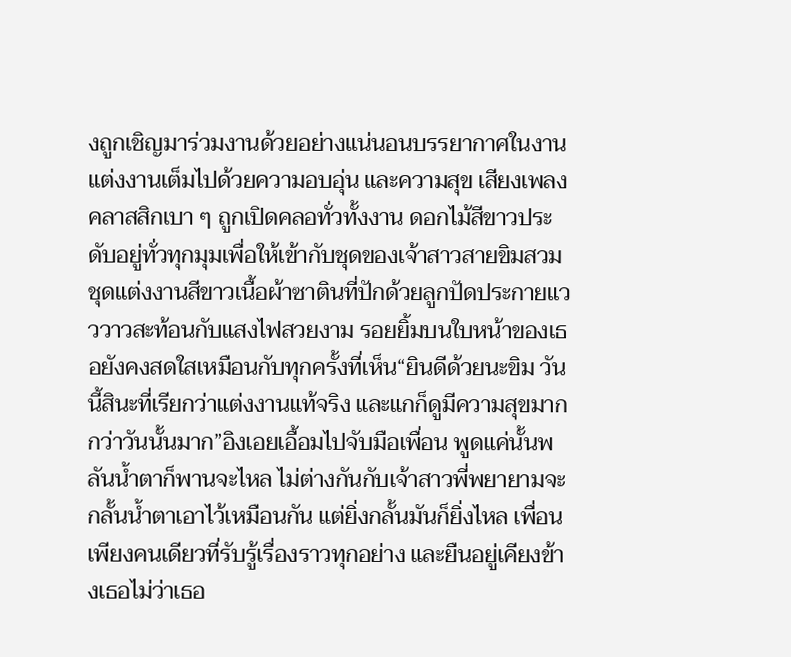งถูกเชิญมาร่วมงานด้วยอย่างแน่นอนบรรยากาศในงานแต่งงานเต็มไปด้วยความอบอุ่น และความสุข เสียงเพลงคลาสสิกเบา ๆ ถูกเปิดคลอทั่วทั้งงาน ดอกไม้สีขาวประดับอยู่ทั่วทุกมุมเพื่อให้เข้ากับชุดของเจ้าสาวสายขิมสวมชุดแต่งงานสีขาวเนื้อผ้าซาตินที่ปักด้วยลูกปัดประกายแวววาวสะท้อนกับแสงไฟสวยงาม รอยยิ้มบนใบหน้าของเธอยังคงสดใสเหมือนกับทุกครั้งที่เห็น“ยินดีด้วยนะขิม วันนี้สินะที่เรียกว่าแต่งงานแท้จริง และแกก็ดูมีความสุขมากกว่าวันนั้นมาก”อิงเอยเอื้อมไปจับมือเพื่อน พูดแค่นั้นพลันน้ำตาก็พานจะไหล ไม่ต่างกันกับเจ้าสาวพี่พยายามจะกลั้นน้ำตาเอาไว้เหมือนกัน แต่ยิ่งกลั้นมันก็ยิ่งไหล เพื่อนเพียงคนเดียวที่รับรู้เรื่องราวทุกอย่าง และยืนอยู่เคียงข้างเธอไม่ว่าเธอ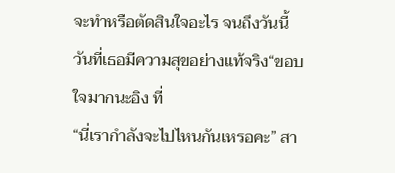จะทำหรือตัดสินใจอะไร จนถึงวันนี้วันที่เธอมีความสุขอย่างแท้จริง“ขอบใจมากนะอิง ที่
“นี่เรากำลังจะไปไหนกันเหรอคะ” สา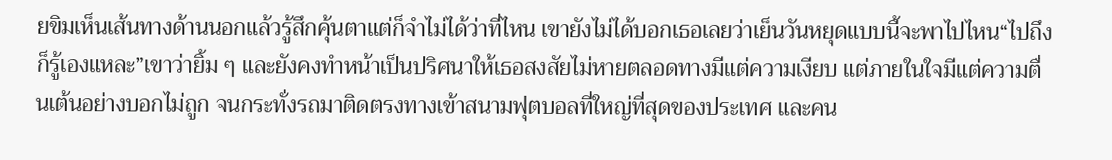ยขิมเห็นเส้นทางด้านนอกแล้วรู้สึกคุ้นตาแต่ก็จำไม่ได้ว่าที่ไหน เขายังไม่ได้บอกเธอเลยว่าเย็นวันหยุดแบบนี้จะพาไปไหน“ไปถึงก็รู้เองแหละ”เขาว่ายิ้ม ๆ และยังคงทำหน้าเป็นปริศนาให้เธอสงสัยไม่หายตลอดทางมีแต่ความเงียบ แต่ภายในใจมีแต่ความตื่นเต้นอย่างบอกไม่ถูก จนกระทั่งรถมาติดตรงทางเข้าสนามฟุตบอลที่ใหญ่ที่สุดของประเทศ และคน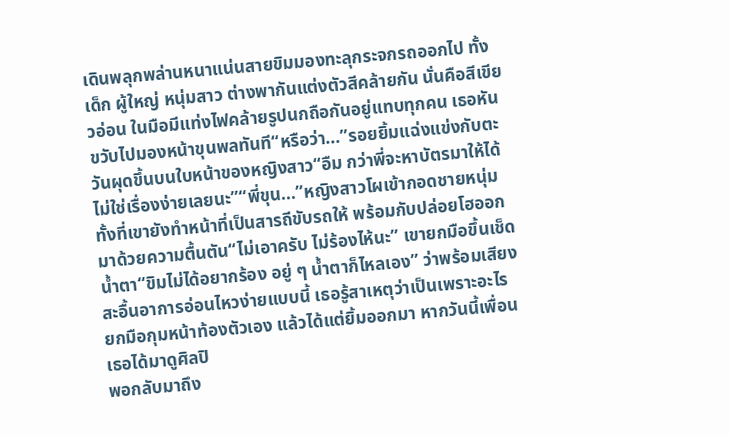เดินพลุกพล่านหนาแน่นสายขิมมองทะลุกระจกรถออกไป ทั้งเด็ก ผู้ใหญ่ หนุ่มสาว ต่างพากันแต่งตัวสีคล้ายกัน นั่นคือสีเขียวอ่อน ในมือมีแท่งไฟคล้ายรูปนกถือกันอยู่แทบทุกคน เธอหันขวับไปมองหน้าขุนพลทันที“หรือว่า...”รอยยิ้มแฉ่งแข่งกับตะวันผุดขึ้นบนใบหน้าของหญิงสาว“อืม กว่าพี่จะหาบัตรมาให้ได้ ไม่ใช่เรื่องง่ายเลยนะ”“พี่ขุน...”หญิงสาวโผเข้ากอดชายหนุ่มทั้งที่เขายังทำหน้าที่เป็นสารถีขับรถให้ พร้อมกับปล่อยโฮออกมาด้วยความตื้นตัน“ไม่เอาครับ ไม่ร้องไห้นะ” เขายกมือขึ้นเช็ดน้ำตา“ขิมไม่ได้อยากร้อง อยู่ ๆ น้ำตาก็ไหลเอง” ว่าพร้อมเสียงสะอื้นอาการอ่อนไหวง่ายแบบนี้ เธอรู้สาเหตุว่าเป็นเพราะอะไร ยกมือกุมหน้าท้องตัวเอง แล้วได้แต่ยิ้มออกมา หากวันนี้เพื่อนเธอได้มาดูศิลปิ
พอกลับมาถึง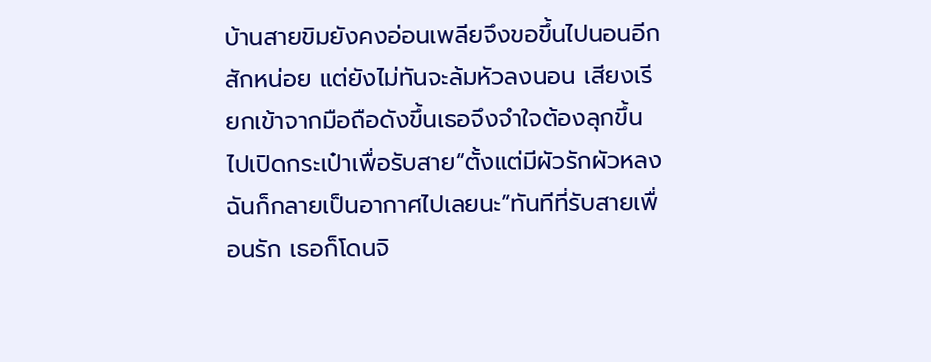บ้านสายขิมยังคงอ่อนเพลียจึงขอขึ้นไปนอนอีกสักหน่อย แต่ยังไม่ทันจะล้มหัวลงนอน เสียงเรียกเข้าจากมือถือดังขึ้นเธอจึงจำใจต้องลุกขึ้นไปเปิดกระเป๋าเพื่อรับสาย“ตั้งแต่มีผัวรักผัวหลง ฉันก็กลายเป็นอากาศไปเลยนะ”ทันทีที่รับสายเพื่อนรัก เธอก็โดนจิ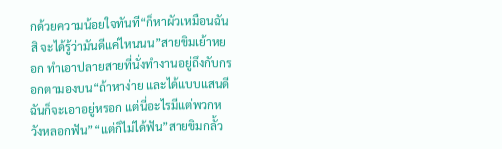กด้วยความน้อยใจทันที“ก็หาผัวเหมือนฉันสิ จะได้รู้ว่ามันดีแค่ไหนนน”สายขิมเย้าหยอก ทำเอาปลายสายที่นั่งทำงานอยู่ถึงกับกรอกตามองบน“ถ้าหาง่าย และได้แบบแสนดี ฉันก็จะเอาอยู่หรอก แต่นี่อะไรมีแต่พวกหวังหลอกฟัน”“แต่ก็ไม่ได้ฟัน”สายขิมกลั้ว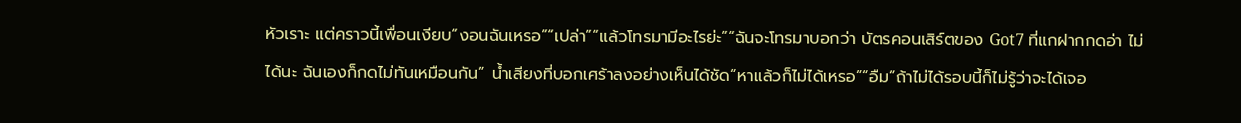หัวเราะ แต่คราวนี้เพื่อนเงียบ“งอนฉันเหรอ”“เปล่า”“แล้วโทรมามีอะไรย่ะ”“ฉันจะโทรมาบอกว่า บัตรคอนเสิร์ตของ Got7 ที่แกฝากกดอ่า ไม่ได้นะ ฉันเองก็กดไม่ทันเหมือนกัน” น้ำเสียงที่บอกเศร้าลงอย่างเห็นได้ชัด“หาแล้วก็ไม่ได้เหรอ”“อืม”ถ้าไม่ได้รอบนี้ก็ไม่รู้ว่าจะได้เจอ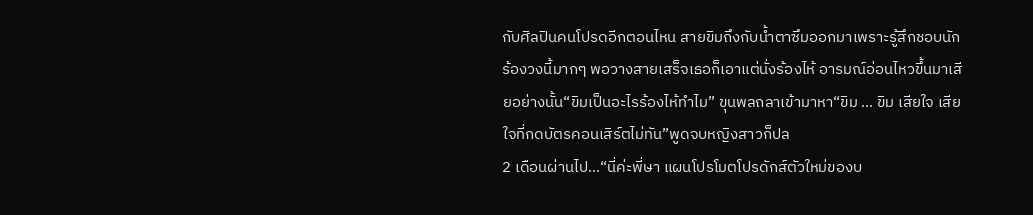กับศิลปินคนโปรดอีกตอนไหน สายขิมถึงกับน้ำตาซึมออกมาเพราะรู้สึกชอบนักร้องวงนี้มากๆ พอวางสายเสร็จเธอก็เอาแต่นั่งร้องไห้ อารมณ์อ่อนไหวขึ้นมาเสียอย่างนั้น“ขิมเป็นอะไรร้องไห้ทำไม” ขุนพลถลาเข้ามาหา“ขิม ... ขิม เสียใจ เสียใจที่กดบัตรคอนเสิร์ตไม่ทัน”พูดจบหญิงสาวก็ปล
2 เดือนผ่านไป...“นี่ค่ะพี่ษา แผนโปรโมตโปรดักส์ตัวใหม่ของบ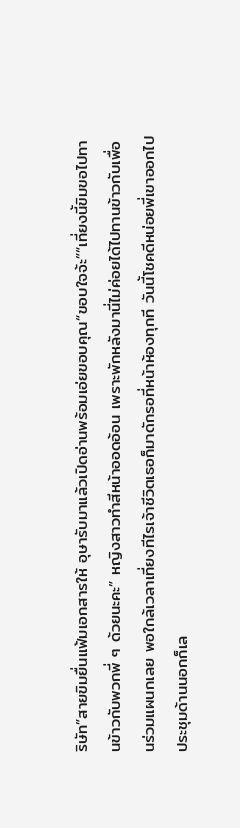ริษัท”สายขิมยื่นแฟ้มเอกสารให้ อุษารับมาแล้วเปิดอ่านพร้อมเอ่ยขอบคุณ“ขอบใจจ้ะ”“เที่ยงนี้ขิมขอไปทานข้าวกับพวกพี่ ๆ ด้วยนะคะ” หญิงสาวทำสีหน้าออดอ้อน เพราะพักหลังมานี่ไม่ค่อยได้ไปทานข้าวกับเพื่อนร่วมแผนกเลย พอใกล้เวลาเที่ยงทีไรเจ้าชีวิตเธอก็มาดักรอที่หน้าห้องทุกที วันนี้โชคดีหน่อยพี่เขาออกไปประชุมด้านนอกก็เล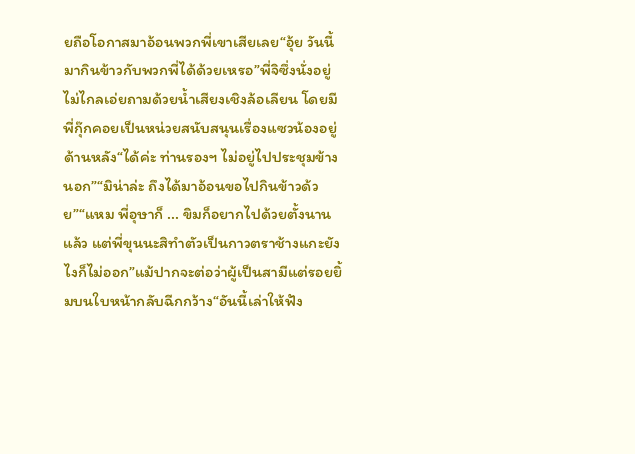ยถือโอกาสมาอ้อนพวกพี่เขาเสียเลย“อุ้ย วันนี้มากินข้าวกับพวกพี่ได้ด้วยเหรอ”พี่จิซึ่งนั่งอยู่ไม่ไกลเอ่ยถามด้วยน้ำเสียงเชิงล้อเลียน โดยมีพี่กุ๊กคอยเป็นหน่วยสนับสนุนเรื่องแซวน้องอยู่ด้านหลัง“ได้ค่ะ ท่านรองฯ ไม่อยู่ไปประชุมข้างนอก”“มิน่าล่ะ ถึงได้มาอ้อนขอไปกินข้าวด้วย”“แหม พี่อุษาก็ ... ขิมก็อยากไปด้วยตั้งนานแล้ว แต่พี่ขุนนะสิทำตัวเป็นกาวตราช้างแกะยังไงก็ไม่ออก”แม้ปากจะต่อว่าผู้เป็นสามีแต่รอยยิ้มบนใบหน้ากลับฉีกกว้าง“อันนี้เล่าให้ฟัง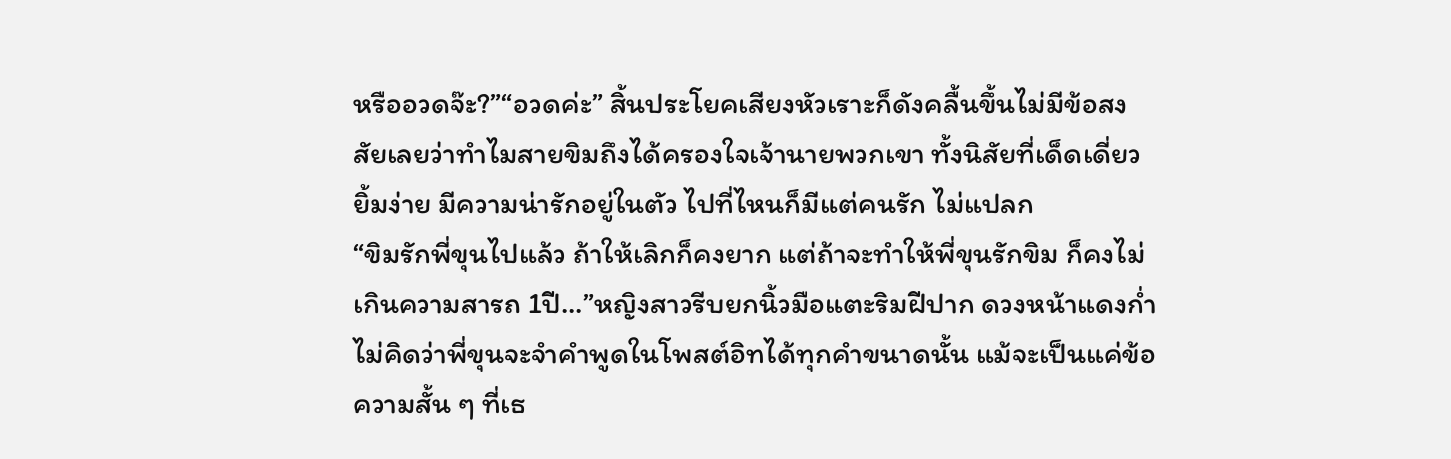หรืออวดจ๊ะ?”“อวดค่ะ” สิ้นประโยคเสียงหัวเราะก็ดังคลื้นขึ้นไม่มีข้อสงสัยเลยว่าทำไมสายขิมถึงได้ครองใจเจ้านายพวกเขา ทั้งนิสัยที่เด็ดเดี่ยว ยิ้มง่าย มีความน่ารักอยู่ในตัว ไปที่ไหนก็มีแต่คนรัก ไม่แปลก
“ขิมรักพี่ขุนไปแล้ว ถ้าให้เลิกก็คงยาก แต่ถ้าจะทำให้พี่ขุนรักขิม ก็คงไม่เกินความสารถ 1ปี...”หญิงสาวรีบยกนิ้วมือแตะริมฝีปาก ดวงหน้าแดงก่ำไม่คิดว่าพี่ขุนจะจำคำพูดในโพสต์อิทได้ทุกคำขนาดนั้น แม้จะเป็นแค่ข้อความสั้น ๆ ที่เธ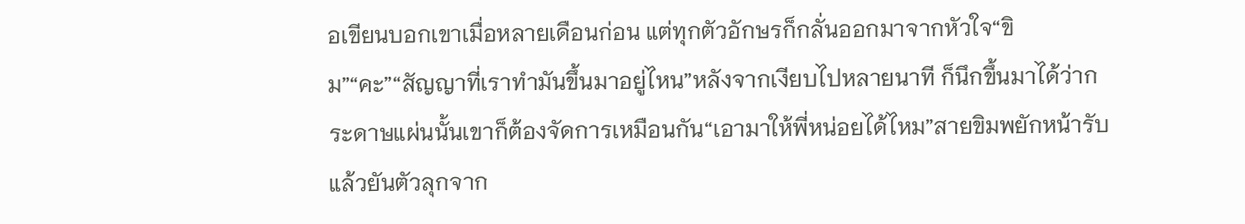อเขียนบอกเขาเมื่อหลายเดือนก่อน แต่ทุกตัวอักษรก็กลั่นออกมาจากหัวใจ“ขิม”“คะ”“สัญญาที่เราทำมันขึ้นมาอยู่ไหน”หลังจากเงียบไปหลายนาที ก็นึกขึ้นมาได้ว่ากระดาษแผ่นนั้นเขาก็ต้องจัดการเหมือนกัน“เอามาให้พี่หน่อยได้ไหม”สายขิมพยักหน้ารับแล้วยันตัวลุกจาก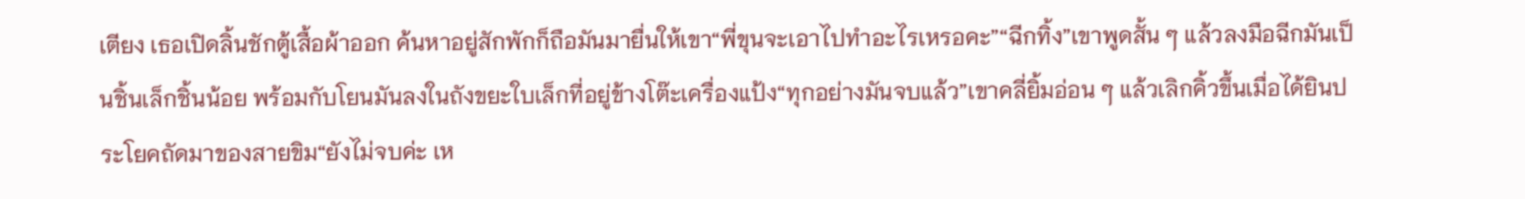เตียง เธอเปิดลิ้นชักตู้เสื้อผ้าออก ค้นหาอยู่สักพักก็ถือมันมายื่นให้เขา“พี่ขุนจะเอาไปทำอะไรเหรอคะ”“ฉีกทิ้ง”เขาพูดสั้น ๆ แล้วลงมือฉีกมันเป็นชิ้นเล็กชิ้นน้อย พร้อมกับโยนมันลงในถังขยะใบเล็กที่อยู่ข้างโต๊ะเครื่องแป้ง“ทุกอย่างมันจบแล้ว”เขาคลี่ยิ้มอ่อน ๆ แล้วเลิกคิ้วขึ้นเมื่อได้ยินประโยคถัดมาของสายขิม“ยังไม่จบค่ะ เห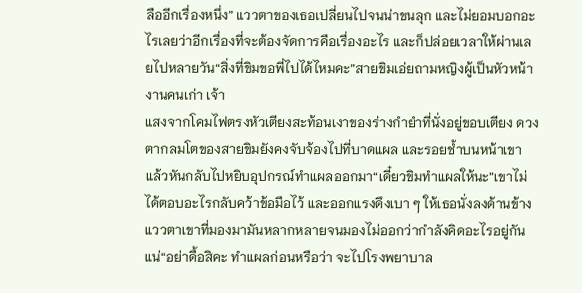ลืออีกเรื่องหนึ่ง” แววตาของเธอเปลี่ยนไปจนน่าขนลุก และไม่ยอมบอกอะไรเลยว่าอีกเรื่องที่จะต้องจัดการคือเรื่องอะไร และก็ปล่อยเวลาให้ผ่านเลยไปหลายวัน“สิ่งที่ขิมขอพี่ไปได้ไหมคะ”สายขิมเอ่ยถามหญิงผู้เป็นหัวหน้างานคนเก่า เจ้า
แสงจากโคมไฟตรงหัวเตียงสะท้อนเงาของร่างกำยำที่นั่งอยู่ขอบเตียง ดวงตากลมโตของสายขิมยังคงจับจ้องไปที่บาดแผล และรอยช้ำบนหน้าเขา แล้วหันกลับไปหยิบอุปกรณ์ทำแผลออกมา“เดี๋ยวขิมทำแผลให้นะ”เขาไม่ได้ตอบอะไรกลับคว้าข้อมือไว้ และออกแรงดึงเบา ๆ ให้เธอนั่งลงด้านข้าง แววตาเขาที่มองมามันหลากหลายจนมองไม่ออกว่ากำลังคิดอะไรอยู่กันแน่“อย่าดื้อสิคะ ทำแผลก่อนหรือว่า จะไปโรงพยาบาล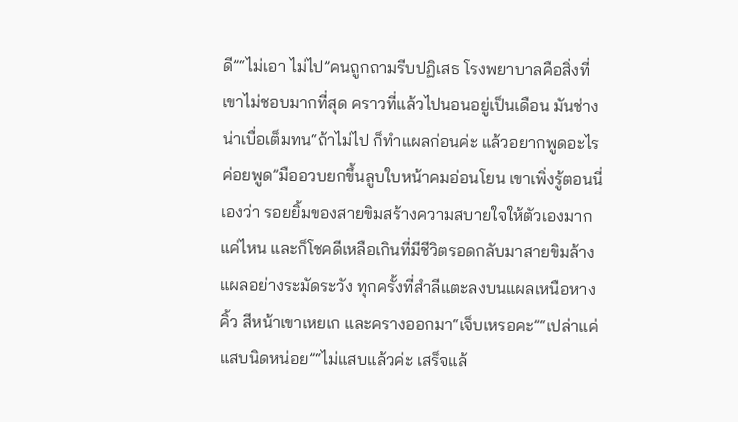ดี”“ไม่เอา ไม่ไป”คนถูกถามรีบปฏิเสธ โรงพยาบาลคือสิ่งที่เขาไม่ชอบมากที่สุด คราวที่แล้วไปนอนอยู่เป็นเดือน มันช่างน่าเบื่อเต็มทน“ถ้าไม่ไป ก็ทำแผลก่อนค่ะ แล้วอยากพูดอะไรค่อยพูด”มืออวบยกขึ้นลูบใบหน้าคมอ่อนโยน เขาเพิ่งรู้ตอนนี่เองว่า รอยยิ้มของสายขิมสร้างความสบายใจให้ตัวเองมากแค่ไหน และก็โชคดีเหลือเกินที่มีชีวิตรอดกลับมาสายขิมล้างแผลอย่างระมัดระวัง ทุกครั้งที่สำลีแตะลงบนแผลเหนือหางคิ้ว สีหน้าเขาเหยเก และครางออกมา“เจ็บเหรอคะ”“เปล่าแค่แสบนิดหน่อย”“ไม่แสบแล้วค่ะ เสร็จแล้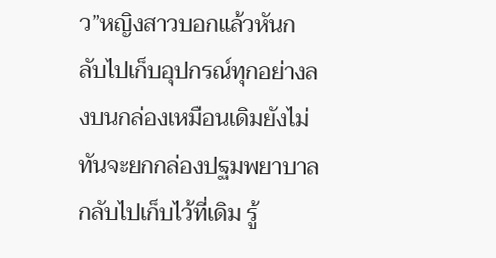ว”หญิงสาวบอกแล้วหันกลับไปเก็บอุปกรณ์ทุกอย่างลงบนกล่องเหมือนเดิมยังไม่ทันจะยกกล่องปฐมพยาบาลกลับไปเก็บไว้ที่เดิม รู้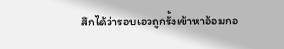สึกได้ว่ารอบเอวถูกรั้งเข้าหาอ้อมกอ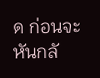ด ก่อนจะหันกลั